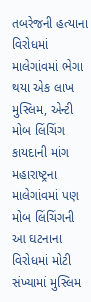તબરેજની હત્યાના વિરોધમાં માલેગાંવમાં ભેગા થયા એક લાખ મુસ્લિમ, એન્ટી મોબ લિંચિંગ કાયદાની માંગ
મહારાષ્ટ્રના માલેગાંવમાં પણ મોબ લિંચિંગની આ ઘટનાના વિરોધમાં મોટી સંખ્યામાં મુસ્લિમ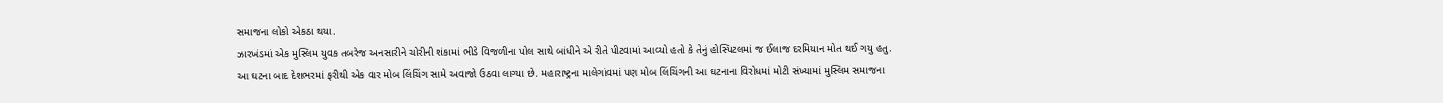સમાજના લોકો એકઠા થયા.
ઝારખંડમાં એક મુસ્લિમ યુવક તબરેજ અનસારીને ચોરીની શંકામાં ભીડે વિજળીના પોલ સાથે બાંધીને એ રીતે પીટવામાં આવ્યો હતો કે તેનું હોસ્પિટલમાં જ ઈલાજ દરમિયાન મોત થઈ ગયુ હતુ. આ ઘટના બાદ દેશભરમાં ફરીથી એક વાર મોબ લિંચિંગ સામે અવાજો ઉઠવા લાગ્યા છે. મહારાષ્ટ્રના માલેગાંવમાં પણ મોબ લિંચિંગની આ ઘટનાના વિરોધમાં મોટી સંખ્યામાં મુસ્લિમ સમાજના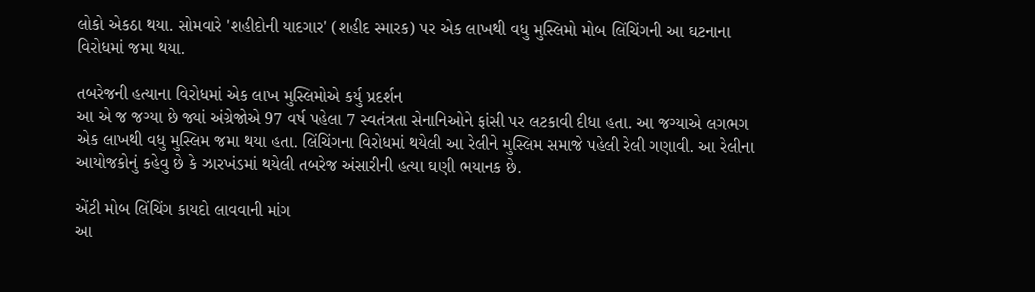લોકો એકઠા થયા. સોમવારે 'શહીદોની યાદગાર' (શહીદ સ્મારક) પર એક લાખથી વધુ મુસ્લિમો મોબ લિંચિંગની આ ઘટનાના વિરોધમાં જમા થયા.

તબરેજની હત્યાના વિરોધમાં એક લાખ મુસ્લિમોએ કર્યુ પ્રદર્શન
આ એ જ જગ્યા છે જ્યાં અંગ્રેજોએ 97 વર્ષ પહેલા 7 સ્વતંત્રતા સેનાનિઓને ફાંસી પર લટકાવી દીધા હતા. આ જગ્યાએ લગભગ એક લાખથી વધુ મુસ્લિમ જમા થયા હતા. લિંચિંગના વિરોધમાં થયેલી આ રેલીને મુસ્લિમ સમાજે પહેલી રેલી ગણાવી. આ રેલીના આયોજકોનું કહેવુ છે કે ઝારખંડમાં થયેલી તબરેજ અંસારીની હત્યા ઘણી ભયાનક છે.

એંટી મોબ લિંચિંગ કાયદો લાવવાની માંગ
આ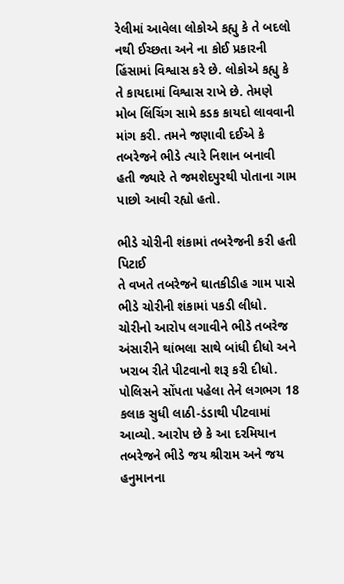રેલીમાં આવેલા લોકોએ કહ્યુ કે તે બદલો નથી ઈચ્છતા અને ના કોઈ પ્રકારની હિંસામાં વિશ્વાસ કરે છે. લોકોએ કહ્યુ કે તે કાયદામાં વિશ્વાસ રાખે છે. તેમણે મોબ લિંચિંગ સામે કડક કાયદો લાવવાની માંગ કરી. તમને જણાવી દઈએ કે તબરેજને ભીડે ત્યારે નિશાન બનાવી હતી જ્યારે તે જમશેદપુરથી પોતાના ગામ પાછો આવી રહ્યો હતો.

ભીડે ચોરીની શંકામાં તબરેજની કરી હતી પિટાઈ
તે વખતે તબરેજને ઘાતકીડીહ ગામ પાસે ભીડે ચોરીની શંકામાં પકડી લીધો. ચોરીનો આરોપ લગાવીને ભીડે તબરેજ અંસારીને થાંભલા સાથે બાંધી દીધો અને ખરાબ રીતે પીટવાનો શરૂ કરી દીધો. પોલિસને સોંપતા પહેલા તેને લગભગ 18 કલાક સુધી લાઠી-ડંડાથી પીટવામાં આવ્યો. આરોપ છે કે આ દરમિયાન તબરેજને ભીડે જય શ્રીરામ અને જય હનુમાનના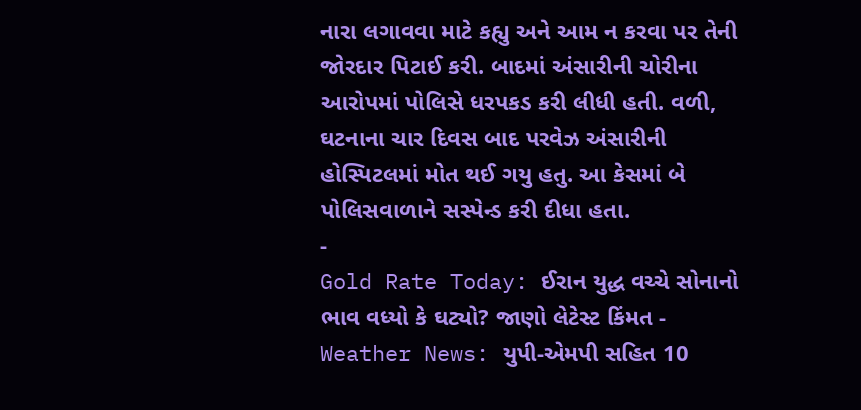નારા લગાવવા માટે કહ્યુ અને આમ ન કરવા પર તેની જોરદાર પિટાઈ કરી. બાદમાં અંસારીની ચોરીના આરોપમાં પોલિસે ધરપકડ કરી લીધી હતી. વળી, ઘટનાના ચાર દિવસ બાદ પરવેઝ અંસારીની હોસ્પિટલમાં મોત થઈ ગયુ હતુ. આ કેસમાં બે પોલિસવાળાને સસ્પેન્ડ કરી દીધા હતા.
-
Gold Rate Today: ઈરાન યુદ્ધ વચ્ચે સોનાનો ભાવ વધ્યો કે ઘટ્યો? જાણો લેટેસ્ટ કિંમત -
Weather News: યુપી-એમપી સહિત 10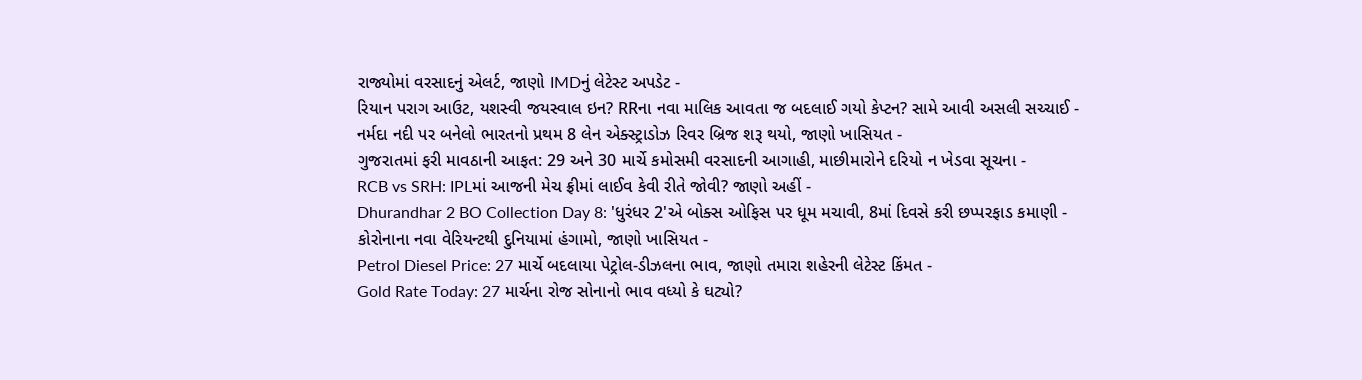રાજ્યોમાં વરસાદનું એલર્ટ, જાણો IMDનું લેટેસ્ટ અપડેટ -
રિયાન પરાગ આઉટ, યશસ્વી જયસ્વાલ ઇન? RRના નવા માલિક આવતા જ બદલાઈ ગયો કેપ્ટન? સામે આવી અસલી સચ્ચાઈ -
નર્મદા નદી પર બનેલો ભારતનો પ્રથમ 8 લેન એક્સ્ટ્રાડોઝ રિવર બ્રિજ શરૂ થયો, જાણો ખાસિયત -
ગુજરાતમાં ફરી માવઠાની આફત: 29 અને 30 માર્ચે કમોસમી વરસાદની આગાહી, માછીમારોને દરિયો ન ખેડવા સૂચના -
RCB vs SRH: IPLમાં આજની મેચ ફ્રીમાં લાઈવ કેવી રીતે જોવી? જાણો અહીં -
Dhurandhar 2 BO Collection Day 8: 'ધુરંધર 2'એ બોક્સ ઓફિસ પર ધૂમ મચાવી, 8માં દિવસે કરી છપ્પરફાડ કમાણી -
કોરોનાના નવા વેરિયન્ટથી દુનિયામાં હંગામો, જાણો ખાસિયત -
Petrol Diesel Price: 27 માર્ચે બદલાયા પેટ્રોલ-ડીઝલના ભાવ, જાણો તમારા શહેરની લેટેસ્ટ કિંમત -
Gold Rate Today: 27 માર્ચના રોજ સોનાનો ભાવ વધ્યો કે ઘટ્યો?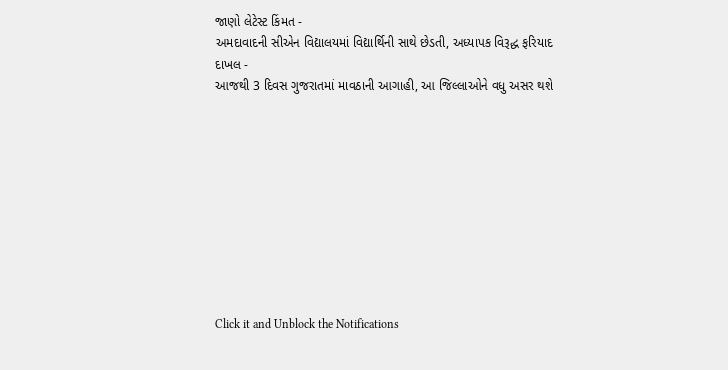જાણો લેટેસ્ટ કિંમત -
અમદાવાદની સીએન વિદ્યાલયમાં વિદ્યાર્થિની સાથે છેડતી, અધ્યાપક વિરૂદ્ધ ફરિયાદ દાખલ -
આજથી 3 દિવસ ગુજરાતમાં માવઠાની આગાહી, આ જિલ્લાઓને વધુ અસર થશે










Click it and Unblock the Notifications